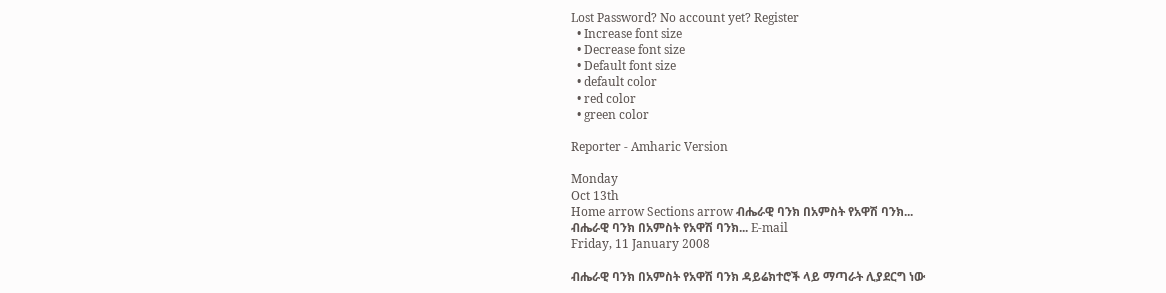Lost Password? No account yet? Register
  • Increase font size
  • Decrease font size
  • Default font size
  • default color
  • red color
  • green color

Reporter - Amharic Version

Monday
Oct 13th
Home arrow Sections arrow ብሔራዊ ባንክ በአምስት የአዋሽ ባንክ...
ብሔራዊ ባንክ በአምስት የአዋሽ ባንክ... E-mail
Friday, 11 January 2008

ብሔራዊ ባንክ በአምስት የአዋሽ ባንክ ዳይሬክተሮች ላይ ማጣራት ሊያደርግ ነው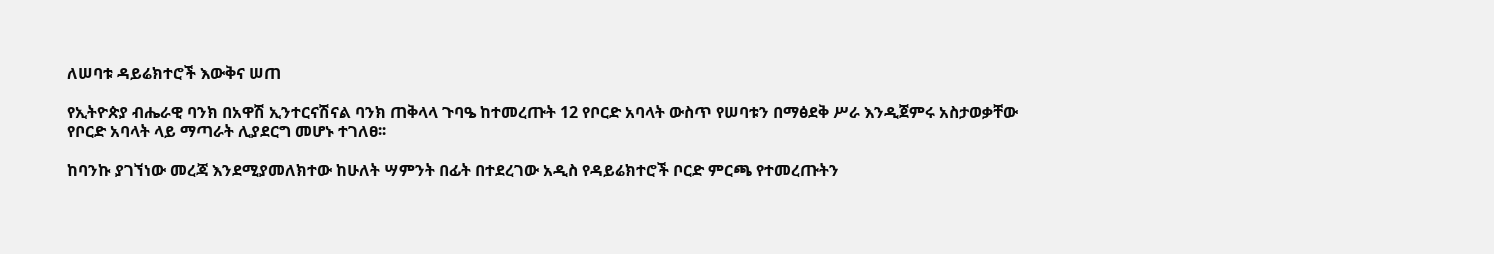ለሠባቱ ዳይሬክተሮች እውቅና ሠጠ

የኢትዮጵያ ብሔራዊ ባንክ በአዋሽ ኢንተርናሽናል ባንክ ጠቅላላ ጉባዔ ከተመረጡት 12 የቦርድ አባላት ውስጥ የሠባቱን በማፅደቅ ሥራ እንዲጀምሩ አስታወቃቸው የቦርድ አባላት ላይ ማጣራት ሊያደርግ መሆኑ ተገለፀ፡፡

ከባንኩ ያገኘነው መረጃ እንደሚያመለክተው ከሁለት ሣምንት በፊት በተደረገው አዲስ የዳይሬክተሮች ቦርድ ምርጫ የተመረጡትን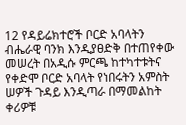12 የዳይሬክተሮች ቦርድ አባላትን ብሔራዊ ባንክ እንዲያፀድቅ በተጠየቀው መሠረት በአዲሱ ምርጫ ከተካተቱትና የቀድሞ ቦርድ አባላት የነበሩትን አምስት ሠዎች ጉዳይ እንዲጣራ በማመልከት ቀሪዎቹ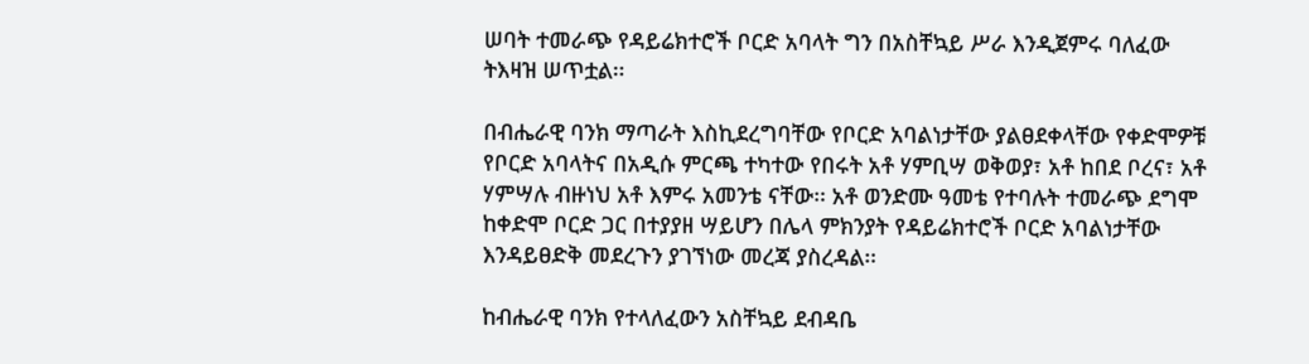ሠባት ተመራጭ የዳይሬክተሮች ቦርድ አባላት ግን በአስቸኳይ ሥራ እንዲጀምሩ ባለፈው ትእዛዝ ሠጥቷል፡፡

በብሔራዊ ባንክ ማጣራት እስኪደረግባቸው የቦርድ አባልነታቸው ያልፀደቀላቸው የቀድሞዎቹ የቦርድ አባላትና በአዲሱ ምርጫ ተካተው የበሩት አቶ ሃምቢሣ ወቅወያ፣ አቶ ከበደ ቦረና፣ አቶ ሃምሣሉ ብዙነህ አቶ እምሩ አመንቴ ናቸው፡፡ አቶ ወንድሙ ዓመቴ የተባሉት ተመራጭ ደግሞ ከቀድሞ ቦርድ ጋር በተያያዘ ሣይሆን በሌላ ምክንያት የዳይሬክተሮች ቦርድ አባልነታቸው እንዳይፀድቅ መደረጉን ያገኘነው መረጃ ያስረዳል፡፡

ከብሔራዊ ባንክ የተላለፈውን አስቸኳይ ደብዳቤ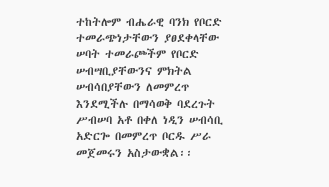ተከትሎም ብሔራዊ ባንክ የቦርድ ተመራጭነታቸውን ያፀደቀላቸው ሠባት ተመራጮችም የቦርድ ሠብሣቢያቸውንና ምክትል ሠብሳበያቸውን ለመምረጥ እንደሚችሉ በማሳወቅ ባደረጉት ሥብሠባ አቶ በቀለ ነዲን ሠብሳቢ አድርጐ በመምረጥ ቦርዱ ሥራ መጀመሩን አስታውቋል፡፡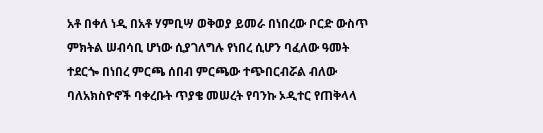አቶ በቀለ ነዲ በአቶ ሃምቢሣ ወቅወያ ይመራ በነበረው ቦርድ ውስጥ ምክትል ሠብሳቢ ሆነው ሲያገለግሉ የነበረ ሲሆን ባፈለው ዓመት ተደርጐ በነበረ ምርጫ ሰበብ ምርጫው ተጭበርብሯል ብለው ባለአክስዮኖች ባቀረቡት ጥያቄ መሠረት የባንኩ ኦዲተር የጠቅላላ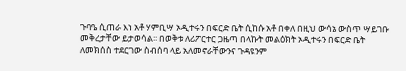ጉባዔ ሲጠራ እነ አቶ ሃምቢሣ ኦዲተሩን በፍርድ ቤት ሲከሱ አቶ በቀለ በዚህ ውሳኔ ውስጥ ሣይገቡ መቅረታቸው ይታወሳል፡፡ በወቅቱ ለሪፖርተር ጋዜጣ በላኩት መልዕክት ኦዲተሩን በፍርድ ቤት ለመክሰስ ተደርገው ስብሰባ ላይ አለመኖራቸውንና ጉዳዩንም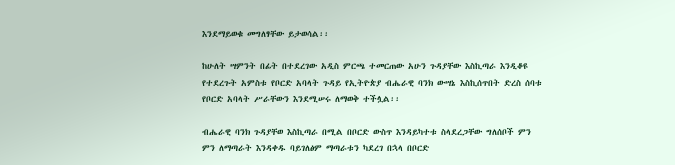እንደማይወቁ መግለፃቸው ይታወሳል፡፡

ከሁለት ሣምንት በፊት በተደረገው አዲስ ምርጫ ተመርጠው አሁን ጉዳያቸው እስኪጣራ እንዲቆዩ የተደረጉት አምስቱ የቦርድ አባላት ጉዳይ የኢትዮጵያ ብሔራዊ ባንክ ውሣኔ እስኪሰጥበት ድረስ ሰባቱ የቦርድ አባላት ሥራቸውን እንደሚሠሩ ለማወቅ ተችሏል፡፡

ብሔራዊ ባንክ ጉዳያቸወ እስኪጣራ በሚል በቦርድ ውስጥ እንዳይካተቱ ስላደረጋቸው ግለሰቦች ምን ምን ለማጣራት እንዳቀዱ ባይገለፅም ማጣራቱን ካደረገ በኋላ በቦርድ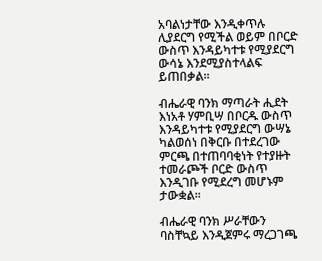አባልነታቸው እንዲቀጥሉ ሊያደርግ የሚችል ወይም በቦርድ ውስጥ እንዳይካተቱ የሚያደርግ ውሳኔ እንደሚያስተላልፍ ይጠበቃል፡፡

ብሔራዊ ባንክ ማጣራት ሒደት እነአቶ ሃምቢሣ በቦርዱ ውስጥ እንዳይካተቱ የሚያደርግ ውሣኔ ካልወሰነ በቅርቡ በተደረገው ምርጫ በተጠባባቂነት የተያዙት ተመራጮች ቦርድ ውስጥ እንዲገቡ የሚደረግ መሆኑም ታውቋል፡፡

ብሔራዊ ባንክ ሥራቸውን ባስቸኳይ እንዲጀምሩ ማረጋገጫ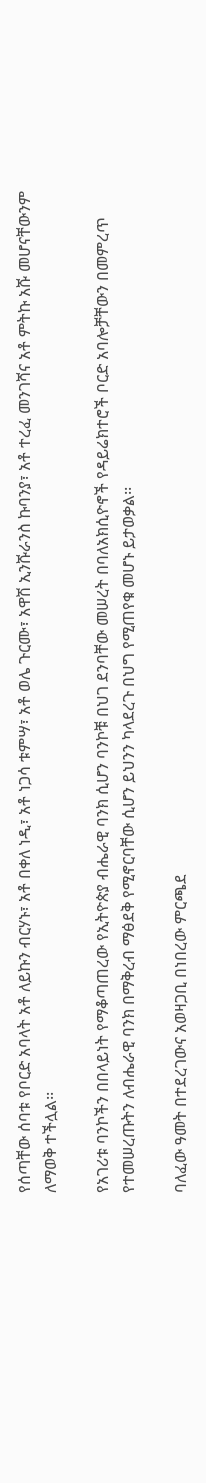የሰጣቸው ሰባቱ የቦርድ አባላት አቶ ለይኩን ብርሃኑ፣ አቶ በቀለ ነዲ፣ አቶ ነጋሳ ቱምሣ፣ አቶ ወሌ ጉርሙ፣ አዋሽ ኢንሹራንስ ኩባንያ፣ አቶ ተረፈ መንገሻና አቶ ምትኩ አሹ መሆናቸውንም ለማወቅ ተችሏል፡፡

የአገሪቱ ባንኮችን በበላይነት የማቆጣጠረው የኢትዮጵያ ብሔራዊ ባንክ ሲሆን ባንኮቹ በህገ ደንባቸው መሠረት በባለአክሲዮኖች የዳይሬክተሮች ቦርድ አባሎቻቸውን በመምረጥ የተመሠረጡትን ለብሔራዊ ባንክ በማቅረብ ማፅደቅ የሚኖርባቸው ሲሆን ይህንን ካላደረጉ በህግ የሚጠየቁ መሆኑ ይታወቃል፡፡

ባለፈው ዓመት በተደረገውና አወዛጋቢ በነበረው ምርጫደ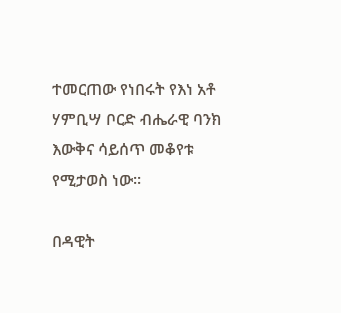ተመርጠው የነበሩት የእነ አቶ ሃምቢሣ ቦርድ ብሔራዊ ባንክ እውቅና ሳይሰጥ መቆየቱ የሚታወስ ነው፡፡

በዳዊት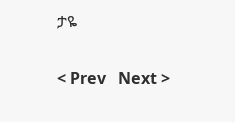ታዬ


< Prev   Next >